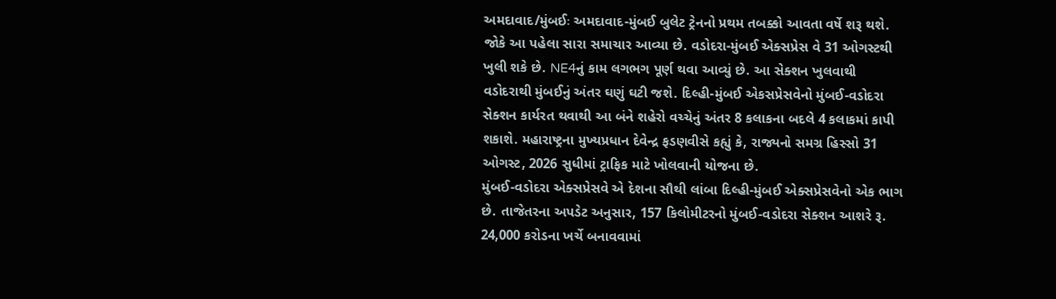અમદાવાદ/મુંબઈઃ અમદાવાદ-મુંબઈ બુલેટ ટ્રેનનો પ્રથમ તબક્કો આવતા વર્ષે શરૂ થશે. જોકે આ પહેલા સારા સમાચાર આવ્યા છે. વડોદરા-મુંબઈ એક્સપ્રેસ વે 31 ઓગસ્ટથી ખુલી શકે છે. NE4નું કામ લગભગ પૂર્ણ થવા આવ્યું છે. આ સેક્શન ખુલવાથી વડોદરાથી મુંબઈનું અંતર ઘણું ઘટી જશે. દિલ્હી-મુંબઈ એકસપ્રેસવેનો મુંબઈ-વડોદરા સેક્શન કાર્યરત થવાથી આ બંને શહેરો વચ્ચેનું અંતર 8 કલાકના બદલે 4 કલાકમાં કાપી શકાશે. મહારાષ્ટ્રના મુખ્યપ્રધાન દેવેન્દ્ર ફડણવીસે કહ્યું કે, રાજ્યનો સમગ્ર હિસ્સો 31 ઓગસ્ટ, 2026 સુધીમાં ટ્રાફિક માટે ખોલવાની યોજના છે.
મુંબઈ-વડોદરા એક્સપ્રેસવે એ દેશના સૌથી લાંબા દિલ્હી-મુંબઈ એક્સપ્રેસવેનો એક ભાગ છે. તાજેતરના અપડેટ અનુસાર, 157 કિલોમીટરનો મુંબઈ-વડોદરા સેક્શન આશરે રૂ. 24,000 કરોડના ખર્ચે બનાવવામાં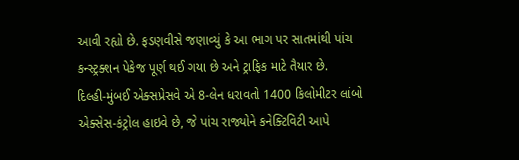આવી રહ્યો છે. ફડણવીસે જણાવ્યું કે આ ભાગ પર સાતમાંથી પાંચ કન્સ્ટ્રક્શન પેકેજ પૂર્ણ થઈ ગયા છે અને ટ્રાફિક માટે તૈયાર છે.
દિલ્હી-મુંબઈ એક્સપ્રેસવે એ 8-લેન ધરાવતો 1400 કિલોમીટર લાંબો એક્સેસ-કંટ્રોલ હાઇવે છે, જે પાંચ રાજ્યોને કનેક્ટિવિટી આપે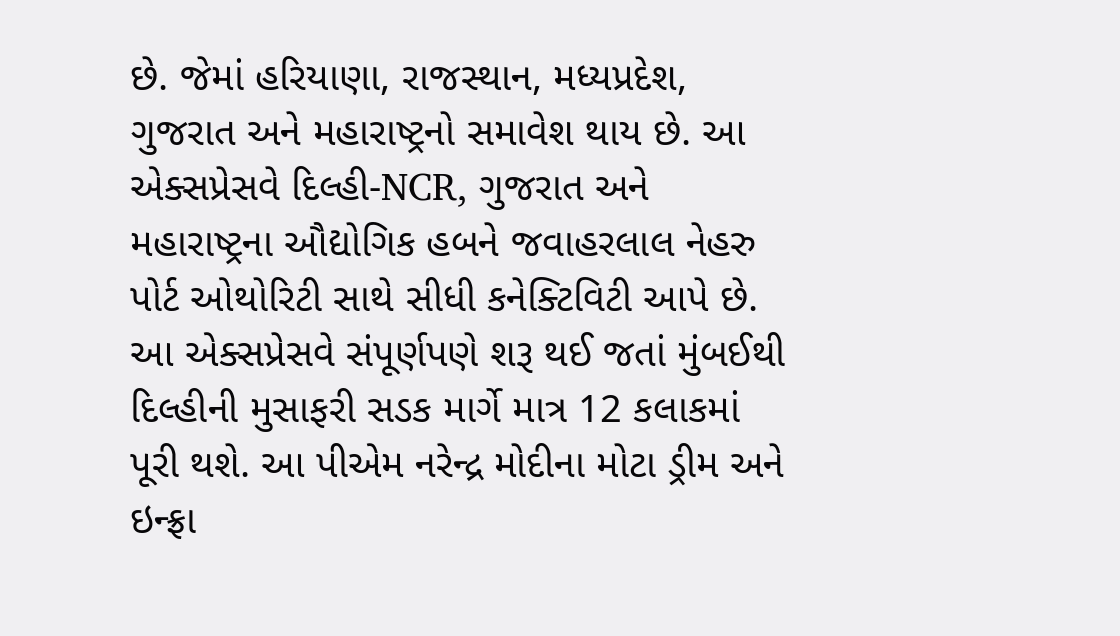છે. જેમાં હરિયાણા, રાજસ્થાન, મધ્યપ્રદેશ, ગુજરાત અને મહારાષ્ટ્રનો સમાવેશ થાય છે. આ એક્સપ્રેસવે દિલ્હી-NCR, ગુજરાત અને મહારાષ્ટ્રના ઔદ્યોગિક હબને જવાહરલાલ નેહરુ પોર્ટ ઓથોરિટી સાથે સીધી કનેક્ટિવિટી આપે છે. આ એક્સપ્રેસવે સંપૂર્ણપણે શરૂ થઈ જતાં મુંબઈથી દિલ્હીની મુસાફરી સડક માર્ગે માત્ર 12 કલાકમાં પૂરી થશે. આ પીએમ નરેન્દ્ર મોદીના મોટા ડ્રીમ અને ઇન્ફ્રા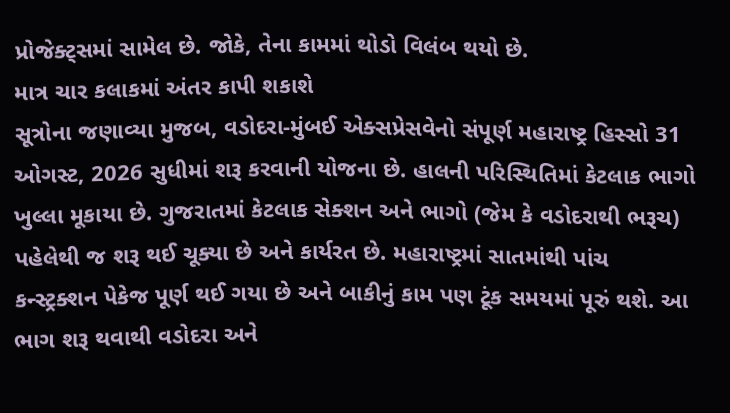પ્રોજેક્ટ્સમાં સામેલ છે. જોકે, તેના કામમાં થોડો વિલંબ થયો છે.
માત્ર ચાર કલાકમાં અંતર કાપી શકાશે
સૂત્રોના જણાવ્યા મુજબ, વડોદરા-મુંબઈ એક્સપ્રેસવેનો સંપૂર્ણ મહારાષ્ટ્ર હિસ્સો 31 ઓગસ્ટ, 2026 સુધીમાં શરૂ કરવાની યોજના છે. હાલની પરિસ્થિતિમાં કેટલાક ભાગો ખુલ્લા મૂકાયા છે. ગુજરાતમાં કેટલાક સેક્શન અને ભાગો (જેમ કે વડોદરાથી ભરૂચ) પહેલેથી જ શરૂ થઈ ચૂક્યા છે અને કાર્યરત છે. મહારાષ્ટ્રમાં સાતમાંથી પાંચ કન્સ્ટ્રક્શન પેકેજ પૂર્ણ થઈ ગયા છે અને બાકીનું કામ પણ ટૂંક સમયમાં પૂરું થશે. આ ભાગ શરૂ થવાથી વડોદરા અને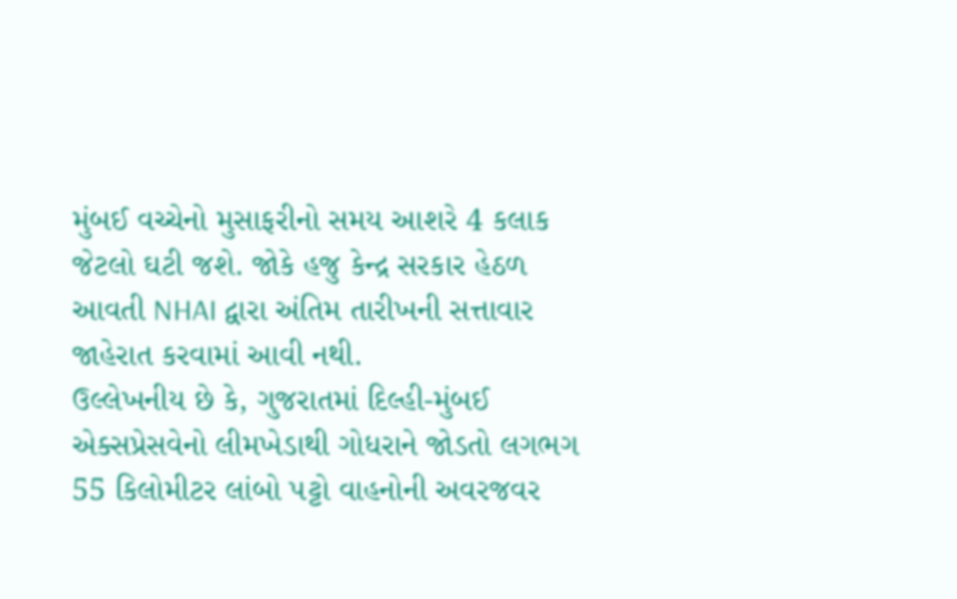મુંબઈ વચ્ચેનો મુસાફરીનો સમય આશરે 4 કલાક જેટલો ઘટી જશે. જોકે હજુ કેન્દ્ર સરકાર હેઠળ આવતી NHAI દ્વારા અંતિમ તારીખની સત્તાવાર જાહેરાત કરવામાં આવી નથી.
ઉલ્લેખનીય છે કે, ગુજરાતમાં દિલ્હી-મુંબઈ એક્સપ્રેસવેનો લીમખેડાથી ગોધરાને જોડતો લગભગ 55 કિલોમીટર લાંબો પટ્ટો વાહનોની અવરજવર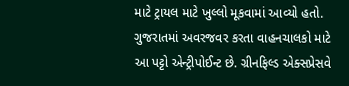માટે ટ્રાયલ માટે ખુલ્લો મૂકવામાં આવ્યો હતો. ગુજરાતમાં અવરજવર કરતા વાહનચાલકો માટે આ પટ્ટો એન્ટ્રીપોઈન્ટ છે. ગ્રીનફિલ્ડ એક્સપ્રેસવે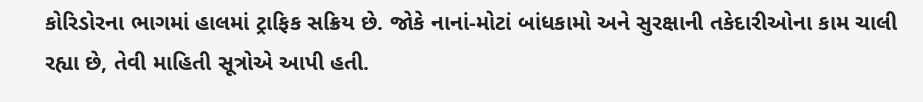કોરિડોરના ભાગમાં હાલમાં ટ્રાફિક સક્રિય છે. જોકે નાનાં-મોટાં બાંધકામો અને સુરક્ષાની તકેદારીઓના કામ ચાલી રહ્યા છે, તેવી માહિતી સૂત્રોએ આપી હતી.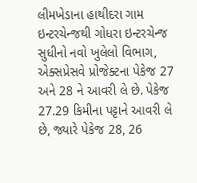લીમખેડાના હાથીદરા ગામ ઇન્ટરચેન્જથી ગોધરા ઇન્ટરચેન્જ સુધીનો નવો ખુલેલો વિભાગ, એક્સપ્રેસવે પ્રોજેક્ટના પેકેજ 27 અને 28 ને આવરી લે છે. પેકેજ 27.29 કિમીના પટ્ટાને આવરી લે છે, જ્યારે પેકેજ 28, 26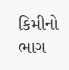કિમીનો ભાગ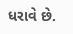ધરાવે છે.